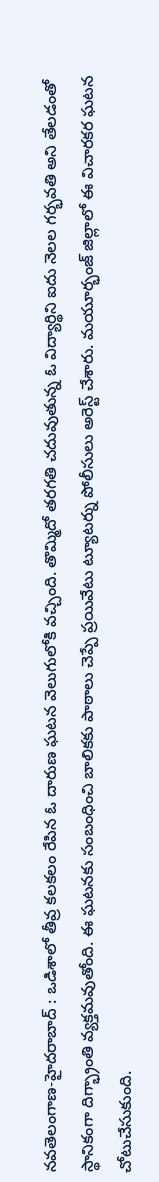నవతెలంగాణ-హైదరాబాద్ : ఒడిశాలో తీవ్ర కలకలం రేపిన ఓ దారుణ ఘటన వెలుగులోకి వచ్చింది. తొమ్మిదో తరగతి చదువుతున్న ఓ విద్యార్థిని ఐదు నెలల గర్భవతి అని తేలడంతో స్థానికంగా దిగ్భ్రాంతి వ్యక్తమవుతోంది. ఈ ఘటనకు సంబంధించి బాలికకు పాఠాలు చెప్పే ప్రయివేటు ట్యూటర్ను పోలీసులు అరెస్ట్ చేశారు. మయూర్భంజ్ జిల్లాలో ఈ విచారకర ఘటన చోటుచేసుకుంది.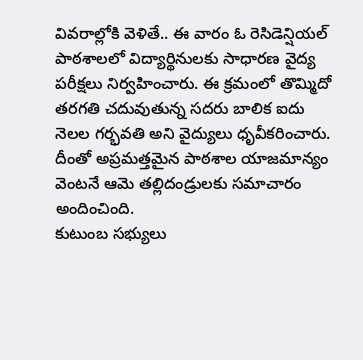వివరాల్లోకి వెళితే.. ఈ వారం ఓ రెసిడెన్షియల్ పాఠశాలలో విద్యార్థినులకు సాధారణ వైద్య పరీక్షలు నిర్వహించారు. ఈ క్రమంలో తొమ్మిదో తరగతి చదువుతున్న సదరు బాలిక ఐదు నెలల గర్భవతి అని వైద్యులు ధృవీకరించారు. దీంతో అప్రమత్తమైన పాఠశాల యాజమాన్యం వెంటనే ఆమె తల్లిదండ్రులకు సమాచారం అందించింది.
కుటుంబ సభ్యులు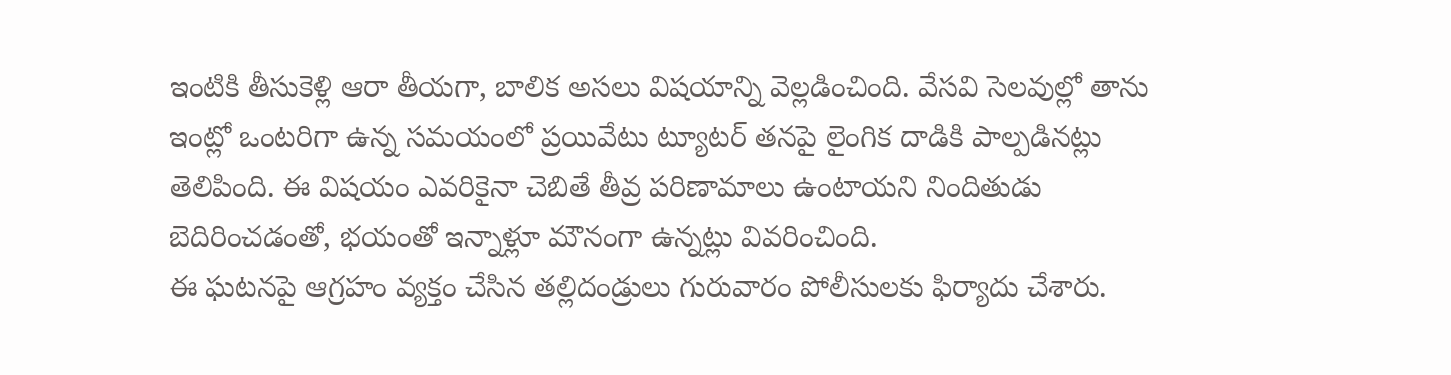ఇంటికి తీసుకెళ్లి ఆరా తీయగా, బాలిక అసలు విషయాన్ని వెల్లడించింది. వేసవి సెలవుల్లో తాను ఇంట్లో ఒంటరిగా ఉన్న సమయంలో ప్రయివేటు ట్యూటర్ తనపై లైంగిక దాడికి పాల్పడినట్లు తెలిపింది. ఈ విషయం ఎవరికైనా చెబితే తీవ్ర పరిణామాలు ఉంటాయని నిందితుడు బెదిరించడంతో, భయంతో ఇన్నాళ్లూ మౌనంగా ఉన్నట్లు వివరించింది.
ఈ ఘటనపై ఆగ్రహం వ్యక్తం చేసిన తల్లిదండ్రులు గురువారం పోలీసులకు ఫిర్యాదు చేశారు.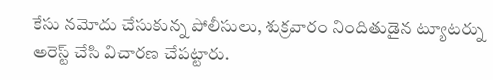కేసు నమోదు చేసుకున్న పోలీసులు, శుక్రవారం నిందితుడైన ట్యూటర్ను అరెస్ట్ చేసి విచారణ చేపట్టారు.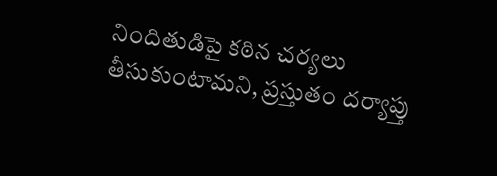నిందితుడిపై కఠిన చర్యలు తీసుకుంటామని, ప్రస్తుతం దర్యాప్తు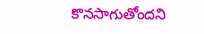కొనసాగుతోందని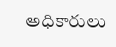అధికారులు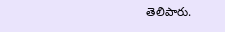తెలిపారు.